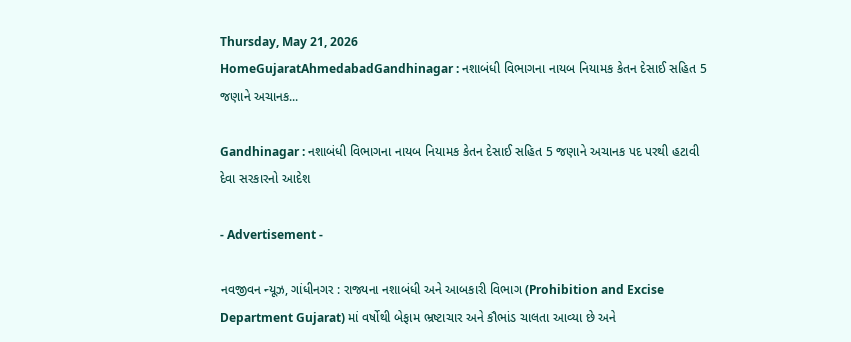Thursday, May 21, 2026
HomeGujaratAhmedabadGandhinagar : નશાબંધી વિભાગના નાયબ નિયામક કેતન દેસાઈ સહિત 5 જણાને અચાનક...

Gandhinagar : નશાબંધી વિભાગના નાયબ નિયામક કેતન દેસાઈ સહિત 5 જણાને અચાનક પદ પરથી હટાવી દેવા સરકારનો આદેશ

- Advertisement -

નવજીવન ન્યૂઝ, ગાંધીનગર : રાજ્યના નશાબંધી અને આબકારી વિભાગ (Prohibition and Excise Department Gujarat) માં વર્ષોથી બેફામ ભ્રષ્ટાચાર અને કૌભાંડ ચાલતા આવ્યા છે અને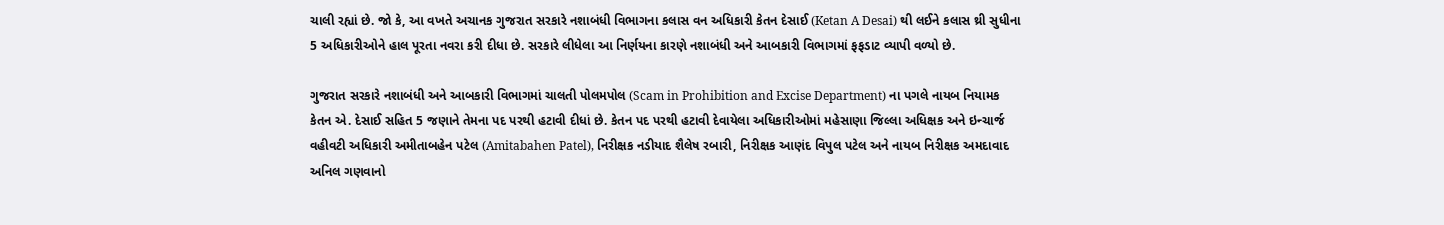ચાલી રહ્યાં છે. જો કે, આ વખતે અચાનક ગુજરાત સરકારે નશાબંધી વિભાગના કલાસ વન અધિકારી કેતન દેસાઈ (Ketan A Desai) થી લઈને કલાસ થ્રી સુધીના 5 અધિકારીઓને હાલ પૂરતા નવરા કરી દીધા છે. સરકારે લીધેલા આ નિર્ણયના કારણે નશાબંધી અને આબકારી વિભાગમાં ફફડાટ વ્યાપી વળ્યો છે.

ગુજરાત સરકારે નશાબંધી અને આબકારી વિભાગમાં ચાલતી પોલમપોલ (Scam in Prohibition and Excise Department) ના પગલે નાયબ નિયામક કેતન એ. દેસાઈ સહિત 5 જણાને તેમના પદ પરથી હટાવી દીધાં છે. કેતન પદ પરથી હટાવી દેવાયેલા અધિકારીઓમાં મહેસાણા જિલ્લા અધિક્ષક અને ઇન્ચાર્જ વહીવટી અધિકારી અમીતાબહેન પટેલ (Amitabahen Patel), નિરીક્ષક નડીયાદ શૈલેષ રબારી, નિરીક્ષક આણંદ વિપુલ પટેલ અને નાયબ નિરીક્ષક અમદાવાદ અનિલ ગણવાનો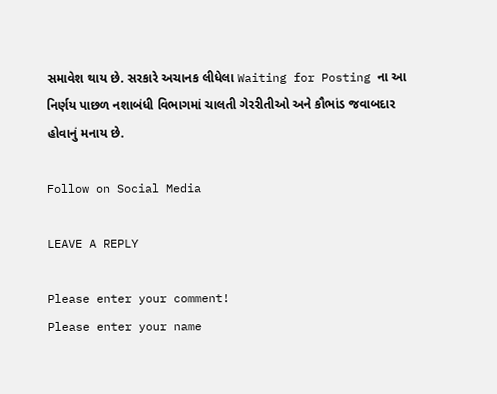સમાવેશ થાય છે. સરકારે અચાનક લીધેલા Waiting for Posting ના આ નિર્ણય પાછળ નશાબંધી વિભાગમાં ચાલતી ગેરરીતીઓ અને કૌભાંડ જવાબદાર હોવાનું મનાય છે.

Follow on Social Media

LEAVE A REPLY

Please enter your comment!
Please enter your name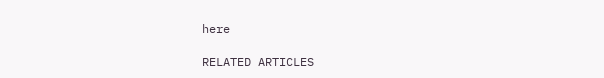here

RELATED ARTICLES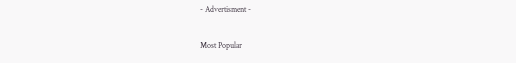- Advertisment -

Most Popular